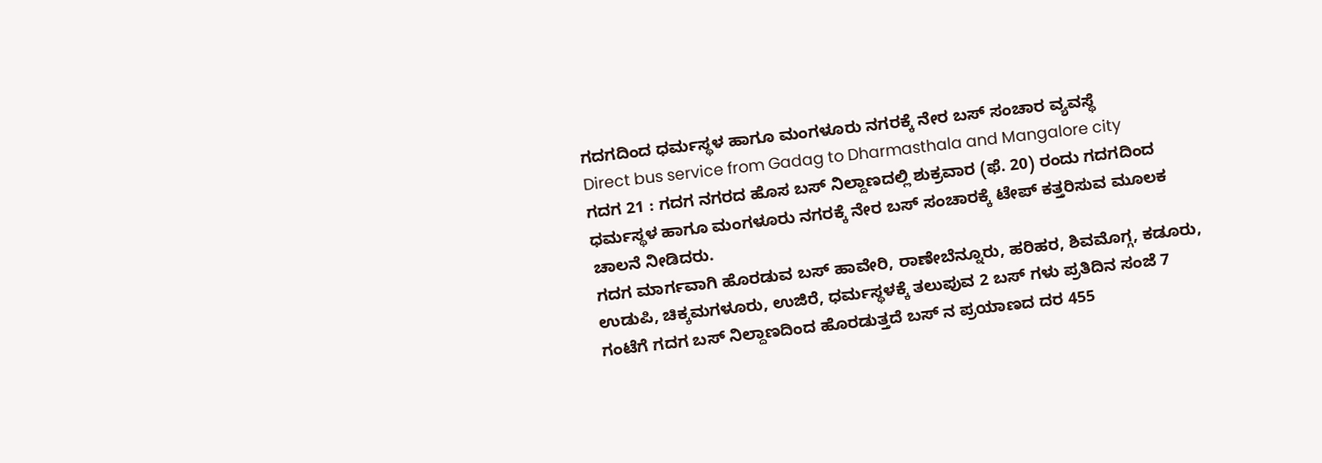ಗದಗದಿಂದ ಧರ್ಮಸ್ಥಳ ಹಾಗೂ ಮಂಗಳೂರು ನಗರಕ್ಕೆ ನೇರ ಬಸ್ ಸಂಚಾರ ವ್ಯವಸ್ಥೆ
Direct bus service from Gadag to Dharmasthala and Mangalore city
ಗದಗ 21 : ಗದಗ ನಗರದ ಹೊಸ ಬಸ್ ನಿಲ್ದಾಣದಲ್ಲಿ ಶುಕ್ರವಾರ (ಫೆ. 20) ರಂದು ಗದಗದಿಂದ ಧರ್ಮಸ್ಥಳ ಹಾಗೂ ಮಂಗಳೂರು ನಗರಕ್ಕೆ ನೇರ ಬಸ್ ಸಂಚಾರಕ್ಕೆ ಟೇಪ್ ಕತ್ತರಿಸುವ ಮೂಲಕ ಚಾಲನೆ ನೀಡಿದರು.
ಗದಗ ಮಾರ್ಗವಾಗಿ ಹೊರಡುವ ಬಸ್ ಹಾವೇರಿ, ರಾಣೇಬೆನ್ನೂರು, ಹರಿಹರ, ಶಿವಮೊಗ್ಗ, ಕಡೂರು, ಉಡುಪಿ, ಚಿಕ್ಕಮಗಳೂರು, ಉಜಿರೆ, ಧರ್ಮಸ್ಥಳಕ್ಕೆ ತಲುಪುವ 2 ಬಸ್ ಗಳು ಪ್ರತಿದಿನ ಸಂಜೆ 7 ಗಂಟೆಗೆ ಗದಗ ಬಸ್ ನಿಲ್ದಾಣದಿಂದ ಹೊರಡುತ್ತದೆ ಬಸ್ ನ ಪ್ರಯಾಣದ ದರ 455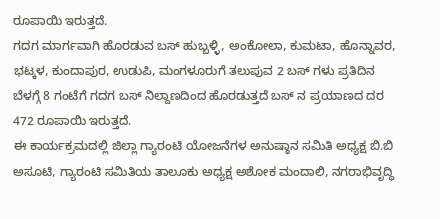ರೂಪಾಯಿ ಇರುತ್ತದೆ.
ಗದಗ ಮಾರ್ಗವಾಗಿ ಹೊರಡುವ ಬಸ್ ಹುಬ್ಬಳ್ಳಿ, ಅಂಕೋಲಾ, ಕುಮಟಾ, ಹೊನ್ನಾವರ, ಭಟ್ಕಳ, ಕುಂದಾಪುರ, ಉಡುಪಿ, ಮಂಗಳೂರುಗೆ ತಲುಪುವ 2 ಬಸ್ ಗಳು ಪ್ರತಿದಿನ ಬೆಳಗ್ಗೆ 8 ಗಂಟೆಗೆ ಗದಗ ಬಸ್ ನಿಲ್ದಾಣದಿಂದ ಹೊರಡುತ್ತದೆ ಬಸ್ ನ ಪ್ರಯಾಣದ ದರ 472 ರೂಪಾಯಿ ಇರುತ್ತದೆ.
ಈ ಕಾರ್ಯಕ್ರಮದಲ್ಲಿ ಜಿಲ್ಲಾ ಗ್ಯಾರಂಟಿ ಯೋಜನೆಗಳ ಅನುಷ್ಠಾನ ಸಮಿತಿ ಅಧ್ಯಕ್ಷ ಬಿ.ಬಿ ಅಸೂಟಿ, ಗ್ಯಾರಂಟಿ ಸಮಿತಿಯ ತಾಲೂಕು ಅಧ್ಯಕ್ಷ ಅಶೋಕ ಮಂದಾಲಿ, ನಗರಾಭಿವೃದ್ಧಿ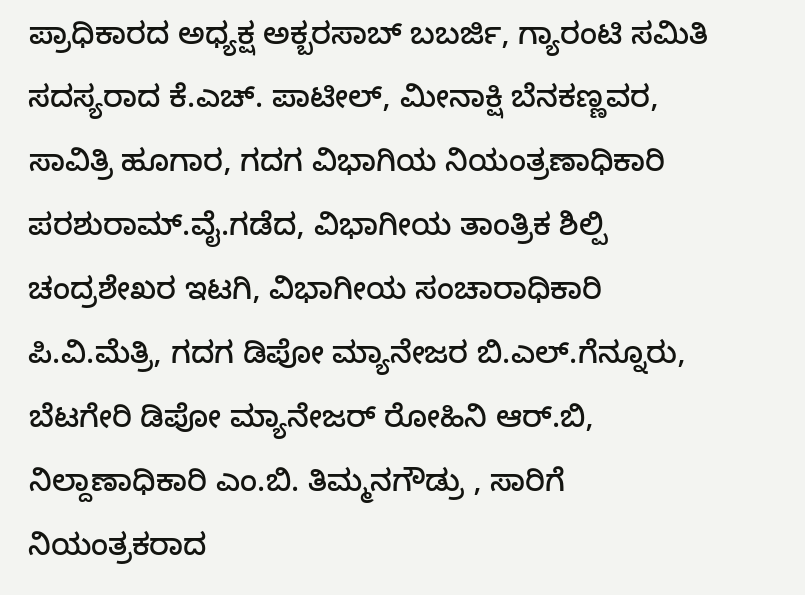ಪ್ರಾಧಿಕಾರದ ಅಧ್ಯಕ್ಷ ಅಕ್ಬರಸಾಬ್ ಬಬರ್ಜಿ, ಗ್ಯಾರಂಟಿ ಸಮಿತಿ ಸದಸ್ಯರಾದ ಕೆ.ಎಚ್. ಪಾಟೀಲ್, ಮೀನಾಕ್ಷಿ ಬೆನಕಣ್ಣವರ, ಸಾವಿತ್ರಿ ಹೂಗಾರ, ಗದಗ ವಿಭಾಗಿಯ ನಿಯಂತ್ರಣಾಧಿಕಾರಿ ಪರಶುರಾಮ್.ವೈ.ಗಡೆದ, ವಿಭಾಗೀಯ ತಾಂತ್ರಿಕ ಶಿಲ್ಪಿ ಚಂದ್ರಶೇಖರ ಇಟಗಿ, ವಿಭಾಗೀಯ ಸಂಚಾರಾಧಿಕಾರಿ ಪಿ.ವಿ.ಮೆತ್ರಿ, ಗದಗ ಡಿಪೋ ಮ್ಯಾನೇಜರ ಬಿ.ಎಲ್.ಗೆನ್ನೂರು, ಬೆಟಗೇರಿ ಡಿಪೋ ಮ್ಯಾನೇಜರ್ ರೋಹಿನಿ ಆರ್.ಬಿ, ನಿಲ್ದಾಣಾಧಿಕಾರಿ ಎಂ.ಬಿ. ತಿಮ್ಮನಗೌಡ್ರು , ಸಾರಿಗೆ ನಿಯಂತ್ರಕರಾದ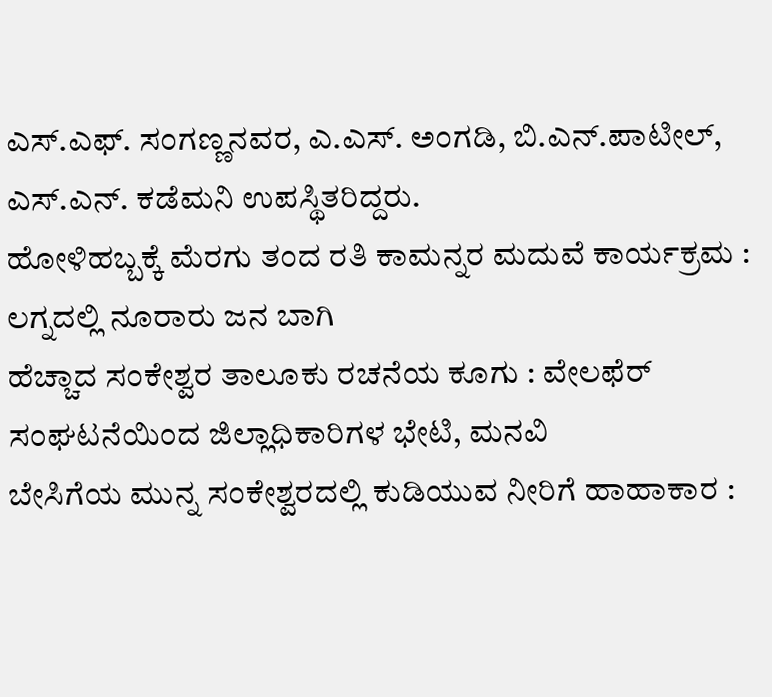ಎಸ್.ಎಫ್. ಸಂಗಣ್ಣನವರ, ಎ.ಎಸ್. ಅಂಗಡಿ, ಬಿ.ಎನ್.ಪಾಟೀಲ್, ಎಸ್.ಎನ್. ಕಡೆಮನಿ ಉಪಸ್ಥಿತರಿದ್ದರು.
ಹೋಳಿಹಬ್ಬಕ್ಕೆ ಮೆರಗು ತಂದ ರತಿ ಕಾಮನ್ನರ ಮದುವೆ ಕಾರ್ಯಕ್ರಮ : ಲಗ್ನದಲ್ಲಿ ನೂರಾರು ಜನ ಬಾಗಿ
ಹೆಚ್ಚಾದ ಸಂಕೇಶ್ವರ ತಾಲೂಕು ರಚನೆಯ ಕೂಗು : ವೇಲಫೆರ್ ಸಂಘಟನೆಯಿಂದ ಜಿಲ್ಲಾಧಿಕಾರಿಗಳ ಭೇಟಿ, ಮನವಿ
ಬೇಸಿಗೆಯ ಮುನ್ನ ಸಂಕೇಶ್ವರದಲ್ಲಿ ಕುಡಿಯುವ ನೀರಿಗೆ ಹಾಹಾಕಾರ :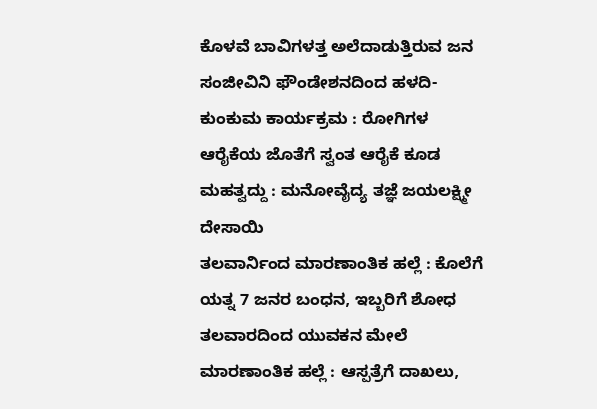ಕೊಳವೆ ಬಾವಿಗಳತ್ತ ಅಲೆದಾಡುತ್ತಿರುವ ಜನ
ಸಂಜೀವಿನಿ ಫೌಂಡೇಶನದಿಂದ ಹಳದಿ-ಕುಂಕುಮ ಕಾರ್ಯಕ್ರಮ : ರೋಗಿಗಳ ಆರೈಕೆಯ ಜೊತೆಗೆ ಸ್ವಂತ ಆರೈಕೆ ಕೂಡ ಮಹತ್ವದ್ದು : ಮನೋವೈದ್ಯ ತಜ್ಞೆ ಜಯಲಕ್ಷ್ಮೀ ದೇಸಾಯಿ
ತಲವಾರ್ನಿಂದ ಮಾರಣಾಂತಿಕ ಹಲ್ಲೆ : ಕೊಲೆಗೆ ಯತ್ನ 7 ಜನರ ಬಂಧನ, ಇಬ್ಬರಿಗೆ ಶೋಧ
ತಲವಾರದಿಂದ ಯುವಕನ ಮೇಲೆ ಮಾರಣಾಂತಿಕ ಹಲ್ಲೆ : ಆಸ್ಪತ್ರೆಗೆ ದಾಖಲು,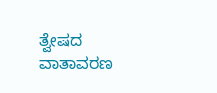ತ್ವೇಷದ ವಾತಾವರಣ